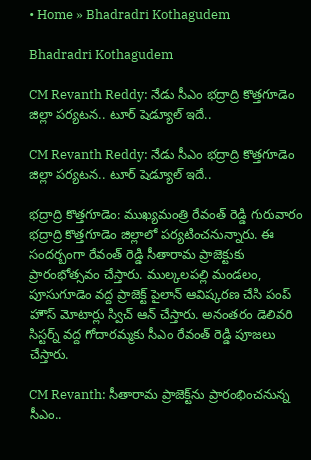• Home » Bhadradri Kothagudem

Bhadradri Kothagudem

CM Revanth Reddy: నేడు సీఎం భద్రాద్రి కొత్తగూడెం జిల్లా పర్యటన.. టూర్ షెడ్యూల్ ఇదే..

CM Revanth Reddy: నేడు సీఎం భద్రాద్రి కొత్తగూడెం జిల్లా పర్యటన.. టూర్ షెడ్యూల్ ఇదే..

భద్రాద్రి కొత్తగూడెం: ముఖ్యమంత్రి రేవంత్ రెడ్డి గురువారం భద్రాద్రి కొత్తగూడెం జిల్లాలో పర్యటించనున్నారు. ఈ సందర్బంగా రేవంత్ రెడ్డి సీతారామ ప్రాజెక్టుకు ప్రారంభోత్సవం చేస్తారు. ముల్కలపల్లి మండలం, పూసుగూడెం వద్ద ప్రాజెక్ట్ పైలాన్ ఆవిష్కరణ చేసి పంప్ హౌస్ మోటార్లు స్విచ్ ఆన్ చేస్తారు. అనంతరం డెలివరి సిస్టర్న్ వద్ద గోదారమ్మకు సీఎం రేవంత్ రెడ్డి పూజలు చేస్తారు.

CM Revanth: సీతారామ ప్రాజెక్ట్‌ను ప్రారంభించనున్న సీఎం..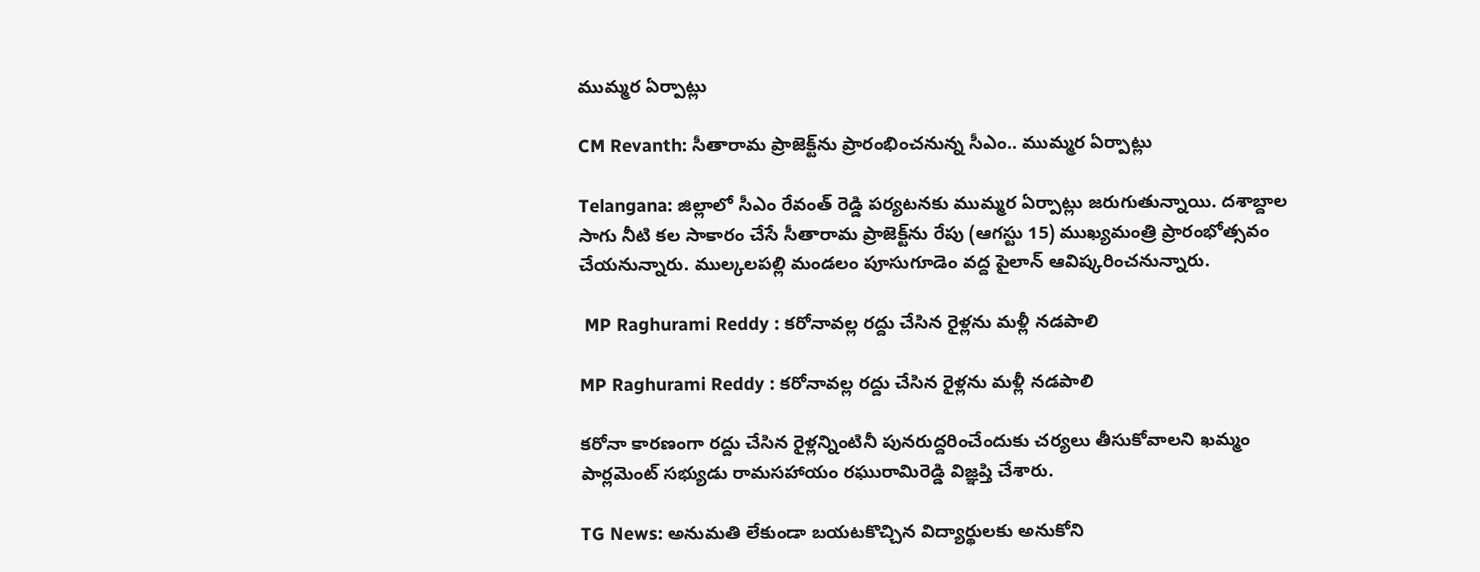ముమ్మర ఏర్పాట్లు

CM Revanth: సీతారామ ప్రాజెక్ట్‌ను ప్రారంభించనున్న సీఎం.. ముమ్మర ఏర్పాట్లు

Telangana: జిల్లాలో సీఎం రేవంత్ రెడ్డి పర్యటనకు ముమ్మర ఏర్పాట్లు జరుగుతున్నాయి. దశాబ్దాల సాగు నీటి కల సాకారం చేసే సీతారామ ప్రాజెక్ట్‌ను రేపు (ఆగస్టు 15) ముఖ్యమంత్రి ప్రారంభోత్సవం చేయనున్నారు. ముల్కలపల్లి మండలం పూసుగూడెం వద్ద పైలాన్ ఆవిష్కరించనున్నారు.

 MP Raghurami Reddy : కరోనావల్ల రద్దు చేసిన రైళ్లను మళ్లీ నడపాలి

MP Raghurami Reddy : కరోనావల్ల రద్దు చేసిన రైళ్లను మళ్లీ నడపాలి

కరోనా కారణంగా రద్దు చేసిన రైళ్లన్నింటినీ పునరుద్దరించేందుకు చర్యలు తీసుకోవాలని ఖమ్మం పార్లమెంట్‌ సభ్యుడు రామసహాయం రఘురామిరెడ్డి విజ్ఞప్తి చేశారు.

TG News: అనుమతి లేకుండా బయటకొచ్చిన విద్యార్థులకు అనుకోని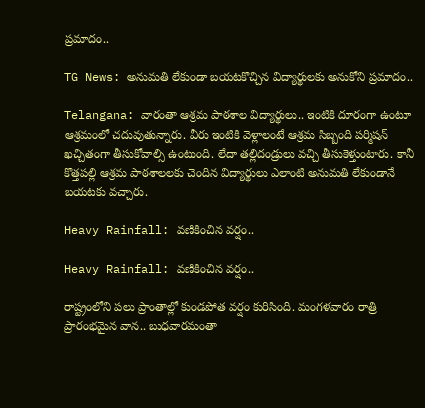ప్రమాదం..

TG News: అనుమతి లేకుండా బయటకొచ్చిన విద్యార్థులకు అనుకోని ప్రమాదం..

Telangana: వారంతా ఆశ్రమ పాఠశాల విద్యార్థులు.. ఇంటికి దూరంగా ఉంటూ ఆశ్రమంలో చదువుతున్నారు. వీరు ఇంటికి వెళ్లాలంటే ఆశ్రమ సిబ్బంది పర్మిషన్ ఖచ్చితంగా తీసుకోవాల్సి ఉంటుంది. లేదా తల్లిదండ్రులు వచ్చి తీసుకెళ్తుంటారు. కానీ కొత్తపల్లి ఆశ్రమ పాఠశాలలకు చెందిన విద్యార్థులు ఎలాంటి అనుమతి లేకుండానే బయటకు వచ్చారు.

Heavy Rainfall: వణికించిన వర్షం..

Heavy Rainfall: వణికించిన వర్షం..

రాష్ట్రంలోని పలు ప్రాంతాల్లో కుండపోత వర్షం కురిసింది. మంగళవారం రాత్రి ప్రారంభమైన వాన.. బుధవారమంతా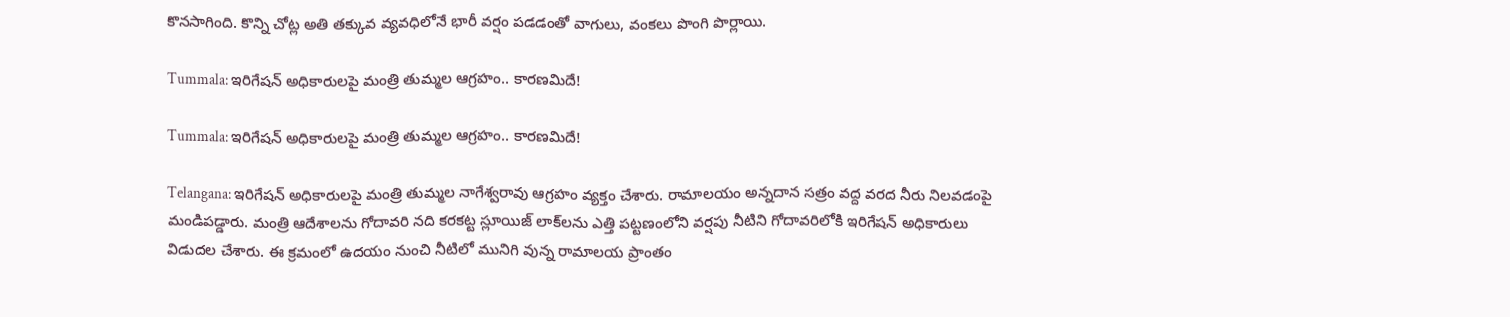కొనసాగింది. కొన్ని చోట్ల అతి తక్కువ వ్యవధిలోనే భారీ వర్షం పడడంతో వాగులు, వంకలు పొంగి పొర్లాయి.

Tummala: ఇరిగేషన్ అధికారులపై మంత్రి తుమ్మల ఆగ్రహం.. కారణమిదే!

Tummala: ఇరిగేషన్ అధికారులపై మంత్రి తుమ్మల ఆగ్రహం.. కారణమిదే!

Telangana: ఇరిగేషన్ అధికారులపై మంత్రి తుమ్మల నాగేశ్వరావు ఆగ్రహం వ్యక్తం చేశారు. రామాలయం అన్నదాన సత్రం వద్ద వరద నీరు నిలవడంపై మండిపడ్డారు. మంత్రి ఆదేశాలను గోదావరి నది కరకట్ట స్లూయిజ్ లాక్‌లను ఎత్తి పట్టణంలోని వర్షపు నీటిని గోదావరిలోకి ఇరిగేషన్ అధికారులు విడుదల చేశారు. ఈ క్రమంలో ఉదయం నుంచి నీటిలో మునిగి వున్న రామాలయ ప్రాంతం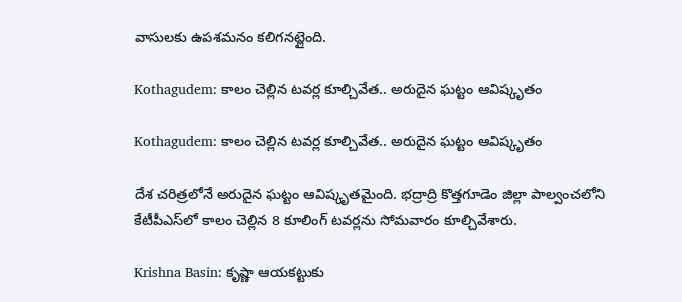వాసులకు ఉపశమనం కలిగనట్లైంది.

Kothagudem: కాలం చెల్లిన టవర్ల కూల్చివేత.. అరుదైన ఘట్టం ఆవిష్కృతం

Kothagudem: కాలం చెల్లిన టవర్ల కూల్చివేత.. అరుదైన ఘట్టం ఆవిష్కృతం

దేశ చరిత్రలోనే అరుదైన ఘట్టం ఆవిష్కృతమైంది. భద్రాద్రి కొత్తగూడెం జిల్లా పాల్వంచలోని కేటీపీఎస్‌లో కాలం చెల్లిన 8 కూలింగ్ టవర్లను సోమవారం కూల్చివేశారు.

Krishna Basin: కృష్ణా ఆయకట్టుకు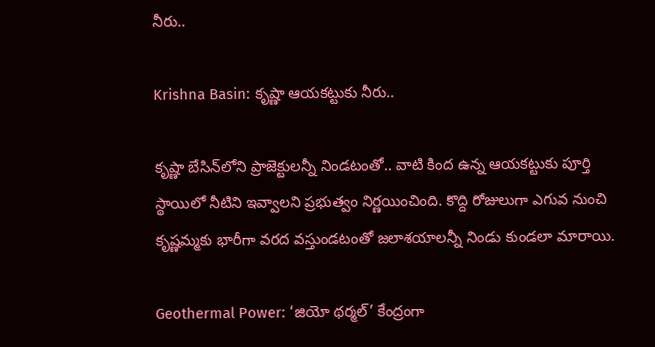నీరు..

Krishna Basin: కృష్ణా ఆయకట్టుకు నీరు..

కృష్ణా బేసిన్‌లోని ప్రాజెక్టులన్నీ నిండటంతో.. వాటి కింద ఉన్న ఆయకట్టుకు పూర్తి స్థాయిలో నీటిని ఇవ్వాలని ప్రభుత్వం నిర్ణయించింది. కొద్ది రోజులుగా ఎగువ నుంచి కృష్ణమ్మకు భారీగా వరద వస్తుండటంతో జలాశయాలన్నీ నిండు కుండలా మారాయి.

Geothermal Power: ‘జియో థర్మల్‌’ కేంద్రంగా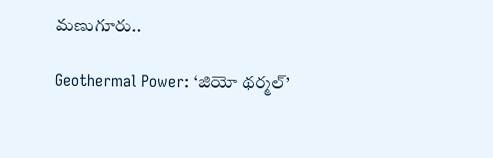మణుగూరు..

Geothermal Power: ‘జియో థర్మల్‌’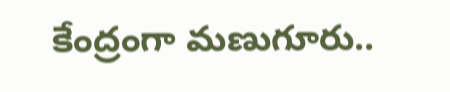కేంద్రంగా మణుగూరు..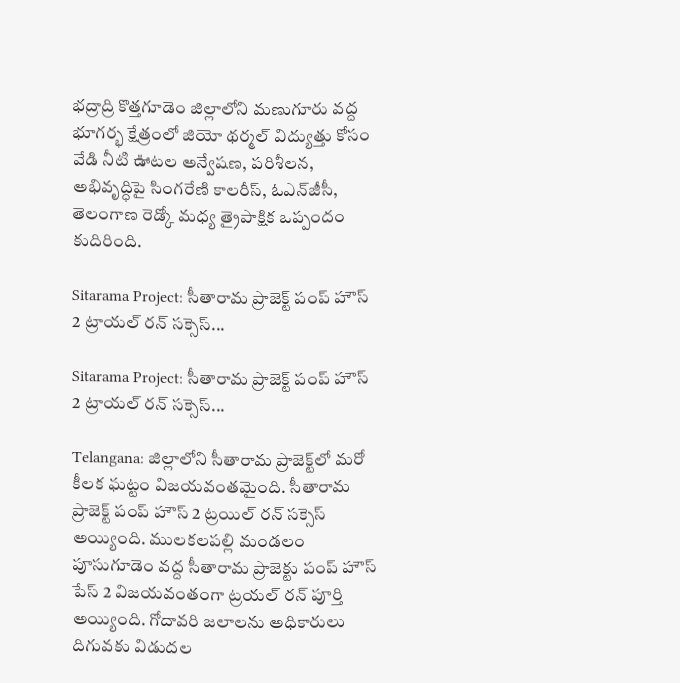భద్రాద్రి కొత్తగూడెం జిల్లాలోని మణుగూరు వద్ద భూగర్భ క్షేత్రంలో జియో థర్మల్‌ విద్యుత్తు కోసం వేడి నీటి ఊటల అన్వేషణ, పరిశీలన, అభివృద్ధిపై సింగరేణి కాలరీస్‌, ఓఎన్‌జీసీ, తెలంగాణ రెడ్కో మధ్య త్రైపాక్షిక ఒప్పందం కుదిరింది.

Sitarama Project: సీతారామ ప్రాజెక్ట్ పంప్ హౌస్ 2 ట్రాయల్ రన్ సక్సెస్...

Sitarama Project: సీతారామ ప్రాజెక్ట్ పంప్ హౌస్ 2 ట్రాయల్ రన్ సక్సెస్...

Telangana: జిల్లాలోని సీతారామ ప్రాజెక్ట్‌లో మరో కీలక ఘట్టం విజయవంతమైంది. సీతారామ ప్రాజెక్ట్ పంప్ హౌస్ 2 ట్రయిల్ రన్ సక్సెస్ అయ్యింది. ములకలపల్లి మండలం పూసుగూడెం వద్ద సీతారామ ప్రాజెక్టు పంప్ హౌస్ పేస్ 2 విజయవంతంగా ట్రయల్ రన్ పూర్తి అయ్యింది. గోదావరి జలాలను అధికారులు దిగువకు విడుదల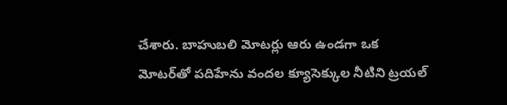చేశారు. బాహుబలి మోటర్లు ఆరు ఉండగా ఒక మోటర్‌తో పదిహేను వందల క్యూసెక్కుల నీటిని ట్రయల్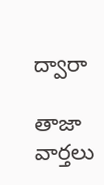ద్వారా

తాజా వార్తలు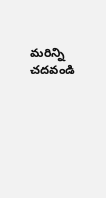మరిన్ని చదవండి